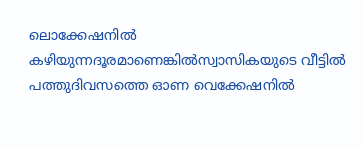ലൊക്കേഷനിൽ കഴിയുന്നദൂരമാണെങ്കിൽസ്വാസികയുടെ വീട്ടിൽ
പത്തുദിവസത്തെ ഓണ വെക്കേഷനിൽ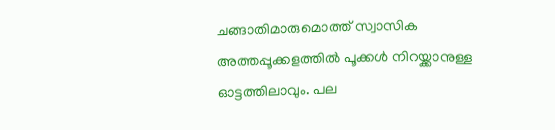ചങ്ങാതിമാരുമൊത്ത് സ്വാസിക അത്തപ്പൂക്കളത്തിൽ പൂക്കൾ നിറയ്ക്കാനുള്ള ഓട്ടത്തിലാവും. പല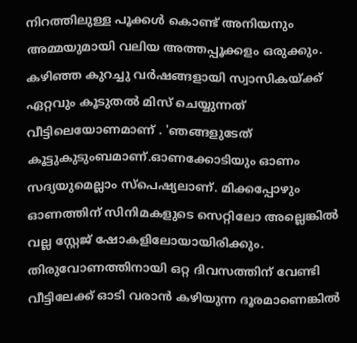നിറത്തിലുള്ള പൂക്കൾ കൊണ്ട് അനിയനും അമ്മയുമായി വലിയ അത്തപ്പൂക്കളം ഒരുക്കും. കഴിഞ്ഞ കുറച്ചു വർഷങ്ങളായി സ്വാസികയ്ക്ക് ഏറ്റവും കൂടുതൽ മിസ് ചെയ്യുന്നത് വീട്ടിലെയോണമാണ് . 'ഞങ്ങളുടേത് കൂട്ടുകുടുംബമാണ്.ഓണക്കോടിയും ഓണം സദ്യയുമെല്ലാം സ്പെഷ്യലാണ്. മിക്കപ്പോഴും ഓണത്തിന് സിനിമകളുടെ സെറ്റിലോ അല്ലെങ്കിൽ വല്ല സ്റ്റേജ് ഷോകളിലോയായിരിക്കും. തിരുവോണത്തിനായി ഒറ്റ ദിവസത്തിന് വേണ്ടി വീട്ടിലേക്ക് ഓടി വരാൻ കഴിയുന്ന ദൂരമാണെങ്കിൽ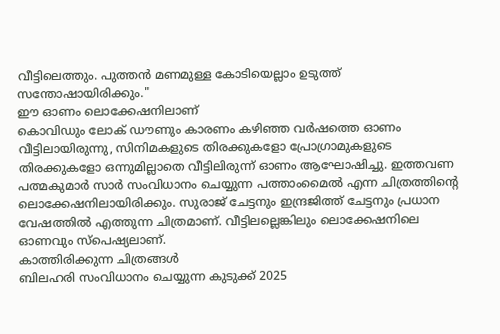വീട്ടിലെത്തും. പുത്തൻ മണമുള്ള കോടിയെല്ലാം ഉടുത്ത് സന്തോഷായിരിക്കും."
ഈ ഓണം ലൊക്കേഷനിലാണ്
കൊവിഡും ലോക് ഡൗണും കാരണം കഴിഞ്ഞ വർഷത്തെ ഓണം വീട്ടിലായിരുന്നു, സിനിമകളുടെ തിരക്കുകളോ പ്രോഗ്രാമുകളുടെ തിരക്കുകളോ ഒന്നുമില്ലാതെ വീട്ടിലിരുന്ന് ഓണം ആഘോഷിച്ചു. ഇത്തവണ പത്മകുമാർ സാർ സംവിധാനം ചെയ്യുന്ന പത്താംമൈൽ എന്ന ചിത്രത്തിന്റെ ലൊക്കേഷനിലായിരിക്കും. സുരാജ് ചേട്ടനും ഇന്ദ്രജിത്ത് ചേട്ടനും പ്രധാന വേഷത്തിൽ എത്തുന്ന ചിത്രമാണ്. വീട്ടിലല്ലെങ്കിലും ലൊക്കേഷനിലെ ഓണവും സ്പെഷ്യലാണ്.
കാത്തിരിക്കുന്ന ചിത്രങ്ങൾ
ബിലഹരി സംവിധാനം ചെയ്യുന്ന കുടുക്ക് 2025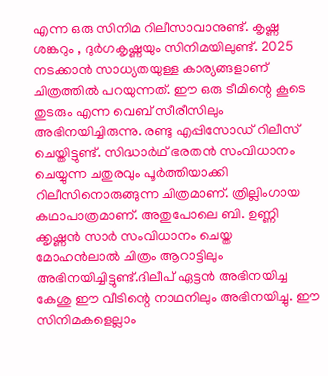എന്ന ഒരു സിനിമ റിലീസാവാനുണ്ട്. കൃഷ്ണ ശങ്കറും , ദുർഗകൃഷ്ണയും സിനിമയിലുണ്ട്. 2025 നടക്കാൻ സാധ്യതയുള്ള കാര്യങ്ങളാണ് ചിത്രത്തിൽ പറയുന്നത്. ഈ ഒരു ടീമിന്റെ കൂടെ തുടരും എന്ന വെബ് സീരീസിലും അഭിനയിച്ചിരുന്നു. രണ്ടു എപ്പിസോഡ് റിലീസ് ചെയ്തിട്ടുണ്ട്. സിദ്ധാർഥ് ഭരതൻ സംവിധാനം ചെയ്യുന്ന ചതുരവും പൂർത്തിയാക്കി റിലീസിനൊരുങ്ങുന്ന ചിത്രമാണ്. ത്രില്ലിംഗായ കഥാപാത്രമാണ്. അതുപോലെ ബി. ഉണ്ണി ക്കൃഷ്ണൻ സാർ സംവിധാനം ചെയ്ത മോഹൻലാൽ ചിത്രം ആറാട്ടിലും അഭിനയിച്ചിട്ടുണ്ട്.ദിലീപ് ഏട്ടൻ അഭിനയിച്ച കേശു ഈ വീടിന്റെ നാഥനിലും അഭിനയിച്ചു. ഈ സിനിമകളെല്ലാം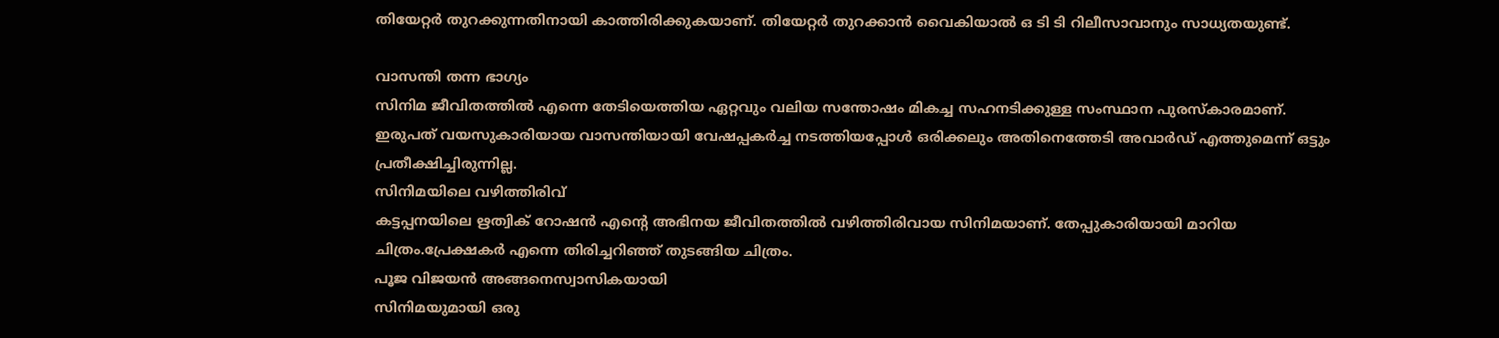തിയേറ്റർ തുറക്കുന്നതിനായി കാത്തിരിക്കുകയാണ്. തിയേറ്റർ തുറക്കാൻ വൈകിയാൽ ഒ ടി ടി റിലീസാവാനും സാധ്യതയുണ്ട്.

വാസന്തി തന്ന ഭാഗ്യം
സിനിമ ജീവിതത്തിൽ എന്നെ തേടിയെത്തിയ ഏറ്റവും വലിയ സന്തോഷം മികച്ച സഹനടിക്കുള്ള സംസ്ഥാന പുരസ്കാരമാണ്. ഇരുപത് വയസുകാരിയായ വാസന്തിയായി വേഷപ്പകർച്ച നടത്തിയപ്പോൾ ഒരിക്കലും അതിനെത്തേടി അവാർഡ് എത്തുമെന്ന് ഒട്ടും പ്രതീക്ഷിച്ചിരുന്നില്ല.
സിനിമയിലെ വഴിത്തിരിവ്
കട്ടപ്പനയിലെ ഋത്വിക് റോഷൻ എന്റെ അഭിനയ ജീവിതത്തിൽ വഴിത്തിരിവായ സിനിമയാണ്. തേപ്പുകാരിയായി മാറിയ ചിത്രം.പ്രേക്ഷകർ എന്നെ തിരിച്ചറിഞ്ഞ് തുടങ്ങിയ ചിത്രം.
പൂജ വിജയൻ അങ്ങനെസ്വാസികയായി
സിനിമയുമായി ഒരു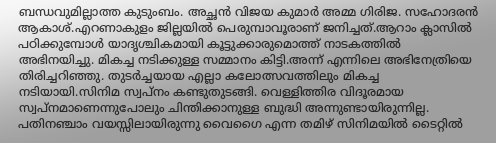ബന്ധവുമില്ലാത്ത കുടുംബം. അച്ഛൻ വിജയ കുമാർ അമ്മ ഗിരിജ. സഹോദരൻ ആകാശ്.എറണാകുളം ജില്ലയിൽ പെരുമ്പാവൂരാണ് ജനിച്ചത്.ആറാം ക്ലാസിൽ പഠിക്കുമ്പോൾ യാദൃശ്ചികമായി കൂട്ടുക്കാരുമൊത്ത് നാടകത്തിൽ അഭിനയിച്ചു. മികച്ച നടിക്കുള്ള സമ്മാനം കിട്ടി.അന്ന് എന്നിലെ അഭിനേത്രിയെ തിരിച്ചറിഞ്ഞു. തുടർച്ചയായ എല്ലാ കലോത്സവത്തിലും മികച്ച നടിയായി.സിനിമ സ്വപ്നം കണ്ടുതുടങ്ങി. വെള്ളിത്തിര വിദൂരമായ സ്വപ്നമാണെന്നുപോലും ചിന്തിക്കാനുള്ള ബുദ്ധി അന്നുണ്ടായിരുന്നില്ല. പതിനഞ്ചാം വയസ്സിലായിരുന്നു വൈഗൈ എന്ന തമിഴ് സിനിമയിൽ ടൈറ്റിൽ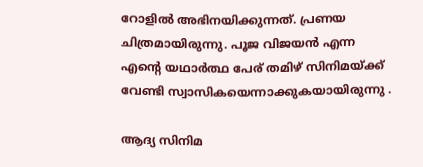റോളിൽ അഭിനയിക്കുന്നത്. പ്രണയ ചിത്രമായിരുന്നു. പൂജ വിജയൻ എന്ന എന്റെ യഥാർത്ഥ പേര് തമിഴ് സിനിമയ്ക്ക് വേണ്ടി സ്വാസികയെന്നാക്കുകയായിരുന്നു .

ആദ്യ സിനിമ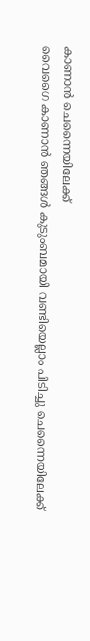കാണാൻ ചെന്നൈയിലേക്ക്
വൈഗൈ കാണാൻ ഞങ്ങൾ കുടുംബമായി വണ്ടിയെല്ലാം പിടിച്ചു ചെന്നൈയിലേക്ക്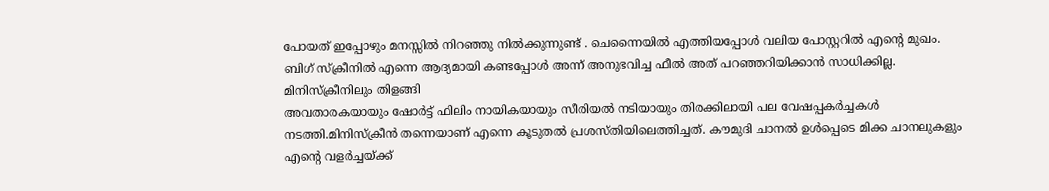പോയത് ഇപ്പോഴും മനസ്സിൽ നിറഞ്ഞു നിൽക്കുന്നുണ്ട് . ചെന്നൈയിൽ എത്തിയപ്പോൾ വലിയ പോസ്റ്ററിൽ എന്റെ മുഖം. ബിഗ് സ്ക്രീനിൽ എന്നെ ആദ്യമായി കണ്ടപ്പോൾ അന്ന് അനുഭവിച്ച ഫീൽ അത് പറഞ്ഞറിയിക്കാൻ സാധിക്കില്ല.
മിനിസ്ക്രീനിലും തിളങ്ങി
അവതാരകയായും ഷോർട്ട് ഫിലിം നായികയായും സീരിയൽ നടിയായും തിരക്കിലായി പല വേഷപ്പകർച്ചകൾ നടത്തി.മിനിസ്ക്രീൻ തന്നെയാണ് എന്നെ കൂടുതൽ പ്രശസ്തിയിലെത്തിച്ചത്. കൗമുദി ചാനൽ ഉൾപ്പെടെ മിക്ക ചാനലുകളും എന്റെ വളർച്ചയ്ക്ക്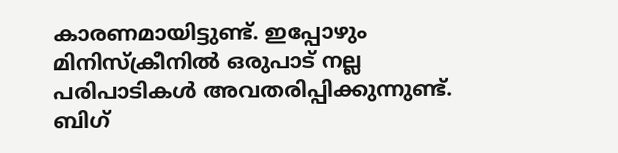കാരണമായിട്ടുണ്ട്. ഇപ്പോഴും മിനിസ്ക്രീനിൽ ഒരുപാട് നല്ല പരിപാടികൾ അവതരിപ്പിക്കുന്നുണ്ട്. ബിഗ്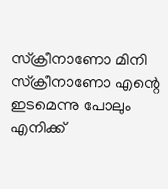സ്ക്രീനാണോ മിനി സ്ക്രീനാണോ എന്റെ ഇടമെന്നു പോലും എനിക്ക്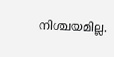നിശ്ചയമില്ല.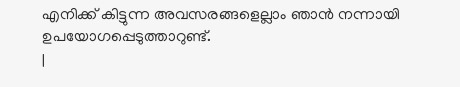എനിക്ക് കിട്ടുന്ന അവസരങ്ങളെല്ലാം ഞാൻ നന്നായി ഉപയോഗപ്പെടുത്താറുണ്ട്.
|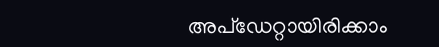അപ്ഡേറ്റായിരിക്കാം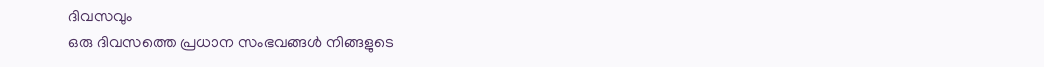ദിവസവും
ഒരു ദിവസത്തെ പ്രധാന സംഭവങ്ങൾ നിങ്ങളുടെ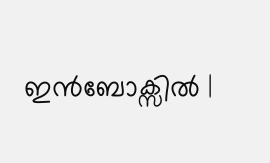ഇൻബോക്സിൽ |